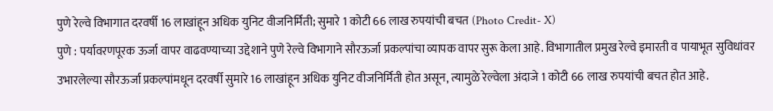पुणे रेल्वे विभागात दरवर्षी 16 लाखांहून अधिक युनिट वीजनिर्मिती; सुमारे 1 कोटी 66 लाख रुपयांची बचत (Photo Credit- X)
पुणे : पर्यावरणपूरक ऊर्जा वापर वाढवण्याच्या उद्देशाने पुणे रेल्वे विभागाने सौरऊर्जा प्रकल्पांचा व्यापक वापर सुरू केला आहे. विभागातील प्रमुख रेल्वे इमारती व पायाभूत सुविधांवर उभारलेल्या सौरऊर्जा प्रकल्पांमधून दरवर्षी सुमारे 16 लाखांहून अधिक युनिट वीजनिर्मिती होत असून, त्यामुळे रेल्वेला अंदाजे 1 कोटी 66 लाख रुपयांची बचत होत आहे.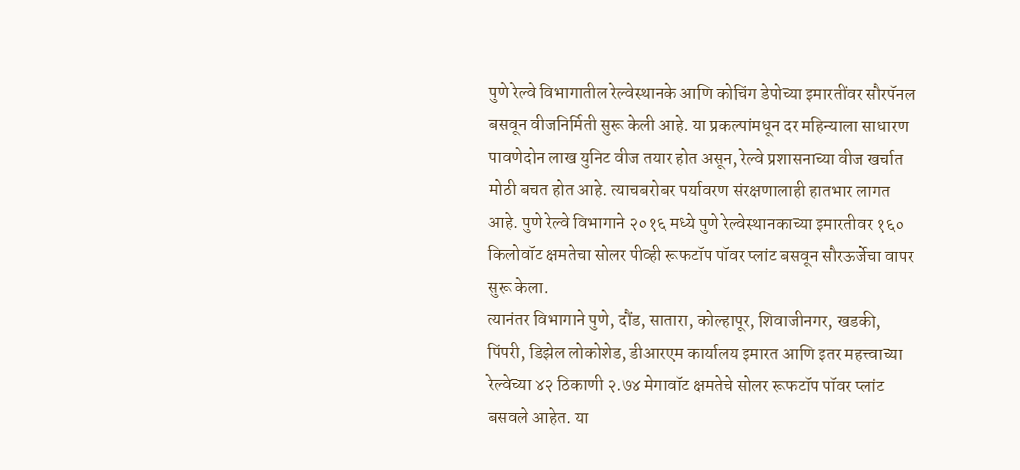पुणे रेल्वे विभागातील रेल्वेस्थानके आणि कोचिंग डेपोच्या इमारतींवर सौरपॅनल बसवून वीजनिर्मिती सुरू केली आहे. या प्रकल्पांमधून दर महिन्याला साधारण पावणेदोन लाख युनिट वीज तयार होत असून, रेल्वे प्रशासनाच्या वीज खर्चात मोठी बचत होत आहे. त्याचबरोबर पर्यावरण संरक्षणालाही हातभार लागत आहे. पुणे रेल्वे विभागाने २०१६ मध्ये पुणे रेल्वेस्थानकाच्या इमारतीवर १६० किलोवॉट क्षमतेचा सोलर पीव्ही रूफटॉप पॉवर प्लांट बसवून सौरऊर्जेचा वापर सुरू केला.
त्यानंतर विभागाने पुणे, दौंड, सातारा, कोल्हापूर, शिवाजीनगर, खडकी, पिंपरी, डिझेल लोकोशेड, डीआरएम कार्यालय इमारत आणि इतर महत्त्वाच्या रेल्वेच्या ४२ ठिकाणी २.७४ मेगावॉट क्षमतेचे सोलर रूफटॉप पॉवर प्लांट बसवले आहेत. या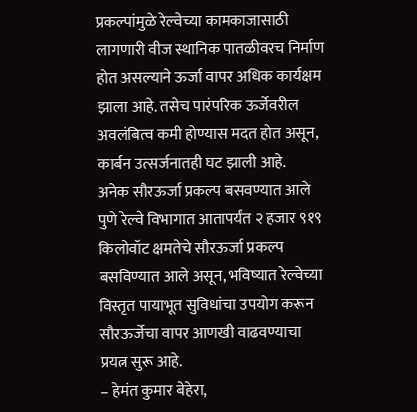प्रकल्पांमुळे रेल्वेच्या कामकाजासाठी लागणारी वीज स्थानिक पातळीवरच निर्माण होत असल्याने ऊर्जा वापर अधिक कार्यक्षम झाला आहे. तसेच पारंपरिक ऊर्जेवरील अवलंबित्व कमी होण्यास मदत होत असून, कार्बन उत्सर्जनातही घट झाली आहे.
अनेक सौरऊर्जा प्रकल्प बसवण्यात आले
पुणे रेल्वे विभागात आतापर्यंत २ हजार ९१९ किलोवॉट क्षमतेचे सौरऊर्जा प्रकल्प बसविण्यात आले असून, भविष्यात रेल्वेच्या विस्तृत पायाभूत सुविधांचा उपयोग करून सौरऊर्जेचा वापर आणखी वाढवण्याचा प्रयत्न सुरू आहे.
– हेमंत कुमार बेहेरा,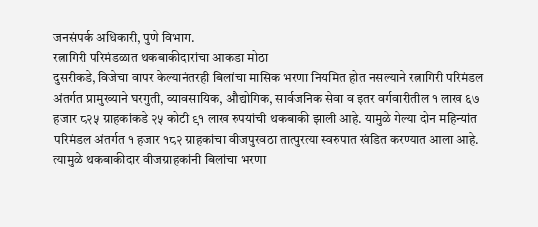जनसंपर्क अधिकारी, पुणे विभाग.
रत्नागिरी परिमंडळात थकबाकीदारांचा आकडा मोठा
दुसरीकडे, विजेचा वापर केल्यानंतरही बिलांचा मासिक भरणा नियमित होत नसल्याने रत्नागिरी परिमंडल अंतर्गत प्रामुख्याने घरगुती, व्यावसायिक, औद्योगिक, सार्वजनिक सेवा व इतर वर्गवारीतील १ लाख ६७ हजार ८२५ ग्राहकांकडे २५ कोटी ९१ लाख रुपयांची थकबाकी झाली आहे. यामुळे गेल्या दोन महिन्यांत परिमंडल अंतर्गत १ हजार १८२ ग्राहकांचा वीजपुरवठा तात्पुरत्या स्वरुपात खंडित करण्यात आला आहे. त्यामुळे थकबाकीदार वीजग्राहकांनी बिलांचा भरणा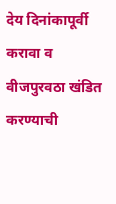देय दिनांकापूर्वी करावा व वीजपुरवठा खंडित करण्याची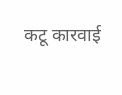कटू कारवाई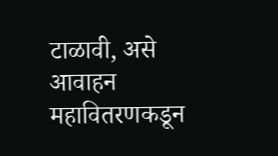टाळावी, असे आवाहन महावितरणकडून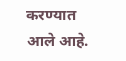करण्यात आले आहे.